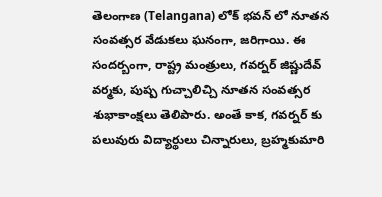తెలంగాణ (Telangana) లోక్ భవన్ లో నూతన సంవత్సర వేడుకలు ఘనంగా, జరిగాయి. ఈ సందర్బంగా, రాష్ట్ర మంత్రులు, గవర్నర్ జిష్ణుదేవ్ వర్మకు, పుష్ప గుచ్చాలిచ్చి నూతన సంవత్సర శుభాకాంక్షలు తెలిపారు. అంతే కాక, గవర్నర్ కు పలువురు విద్యార్థులు చిన్నారులు, బ్రహ్మకుమారి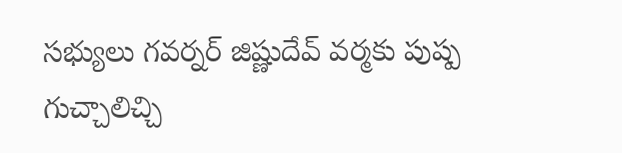సభ్యులు గవర్నర్ జిష్ణుదేవ్ వర్మకు పుష్ప గుచ్చాలిచ్చి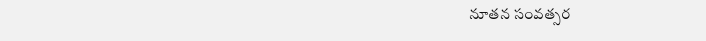నూతన సంవత్సర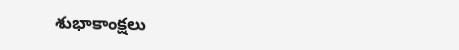శుభాకాంక్షలు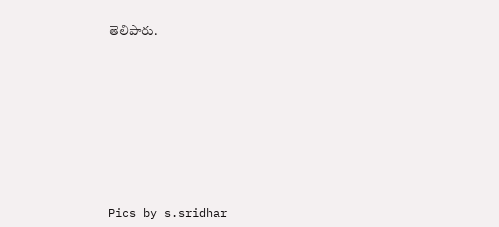తెలిపారు.











Pics by s.sridhar